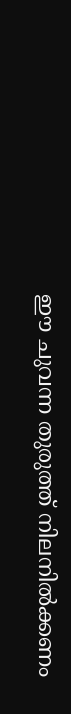ഈ ചുവന്ന തുരുത്ത് നിലനില്‍ക്കണം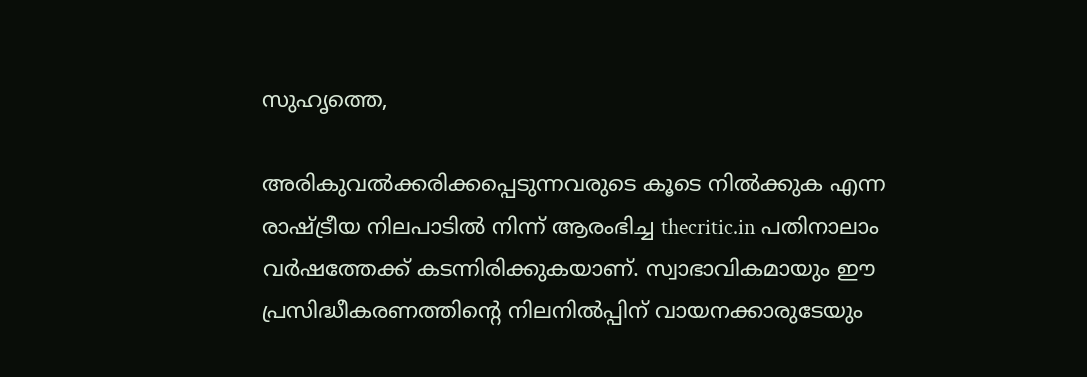സുഹൃത്തെ,

അരികുവല്‍ക്കരിക്കപ്പെടുന്നവരുടെ കൂടെ നില്‍ക്കുക എന്ന രാഷ്ട്രീയ നിലപാടില്‍ നിന്ന് ആരംഭിച്ച thecritic.in പതിനാലാം വര്‍ഷത്തേക്ക് കടന്നിരിക്കുകയാണ്. സ്വാഭാവികമായും ഈ പ്രസിദ്ധീകരണത്തിന്റെ നിലനില്‍പ്പിന് വായനക്കാരുടേയും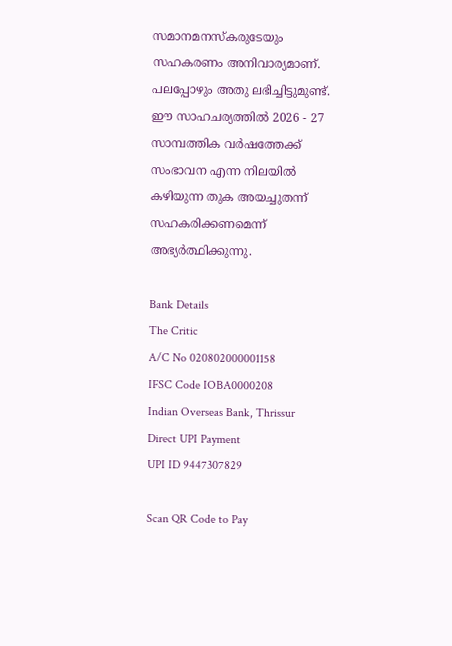സമാനമനസ്‌കരുടേയും സഹകരണം അനിവാര്യമാണ്. പലപ്പോഴും അതു ലഭിച്ചിട്ടുമുണ്ട്. ഈ സാഹചര്യത്തില്‍ 2026 - 27 സാമ്പത്തിക വര്‍ഷത്തേക്ക് സംഭാവന എന്ന നിലയില്‍ കഴിയുന്ന തുക അയച്ചുതന്ന് സഹകരിക്കണമെന്ന് അഭ്യര്‍ത്ഥിക്കുന്നു.

Bank Details
The Critic
A/C No 020802000001158
IFSC Code IOBA0000208
Indian Overseas Bank, Thrissur
Direct UPI Payment
UPI ID 9447307829

Scan QR Code to Pay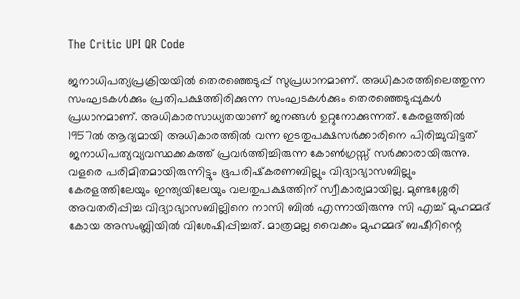The Critic UPI QR Code

ജനാധിപത്യപ്രക്രിയയില്‍ തെരഞ്ഞെടുപ്പ് സുപ്രധാനമാണ്. അധികാരത്തിലെത്തുന്ന സംഘടകള്‍ക്കും പ്രതിപക്ഷത്തിരിക്കുന്ന സംഘടകള്‍ക്കും തെരഞ്ഞെടുപ്പുകള്‍ പ്രധാനമാണ്. അധികാരസാധ്യതയാണ് ജനങ്ങള്‍ ഉറ്റുനോക്കുന്നത്. കേരളത്തില്‍ 1957ല്‍ ആദ്യമായി അധികാരത്തില്‍ വന്ന ഇടതുപക്ഷസര്‍ക്കാരിനെ പിരിച്ചുവിട്ടത് ജനാധിപത്യവ്യവസ്ഥക്കകത്ത് പ്രവര്‍ത്തിച്ചിരുന്ന കോണ്‍ഗ്രസ്സ് സര്‍ക്കാരായിരുന്നു. വളരെ പരിമിതമായിരുന്നിട്ടും ഭൂപരിഷ്‌കരണബില്ലും വിദ്യാഭ്യാസബില്ലും കേരളത്തിലേയും ഇന്ത്യയിലേയും വലതുപക്ഷത്തിന് സ്വീകാര്യമായില്ല. മുണ്ടശ്ശേരി അവതരിപ്പിച്ച വിദ്യാഭ്യാസബില്ലിനെ നാസി ബില്‍ എന്നായിരുന്നു സി എച്ച് മുഹമ്മദ് കോയ അസംബ്ലിയില്‍ വിശേഷിപ്പിച്ചത്. മാത്രമല്ല വൈക്കം മുഹമ്മദ് ബഷീറിന്റെ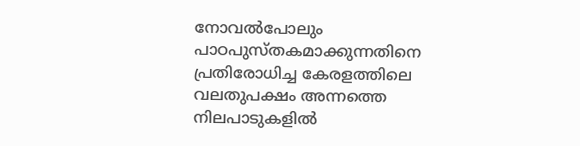നോവല്‍പോലും പാഠപുസ്തകമാക്കുന്നതിനെ പ്രതിരോധിച്ച കേരളത്തിലെ വലതുപക്ഷം അന്നത്തെ നിലപാടുകളില്‍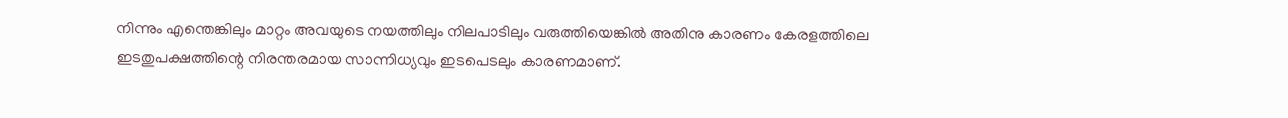നിന്നും എന്തെങ്കിലും മാറ്റം അവയുടെ നയത്തിലും നിലപാടിലും വരുത്തിയെങ്കില്‍ അതിനു കാരണം കേരളത്തിലെ ഇടതുപക്ഷത്തിന്റെ നിരന്തരമായ സാന്നിധ്യവും ഇടപെടലും കാരണമാണ്.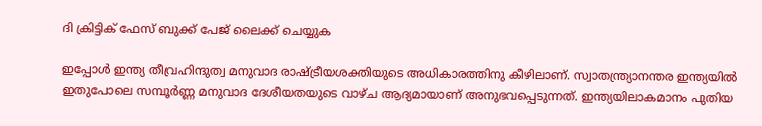ദി ക്രിട്ടിക് ഫേസ് ബുക്ക് പേജ് ലൈക്ക് ചെയ്യുക

ഇപ്പോള്‍ ഇന്ത്യ തീവ്രഹിന്ദുത്വ മനുവാദ രാഷ്ട്രീയശക്തിയുടെ അധികാരത്തിനു കീഴിലാണ്. സ്വാതന്ത്ര്യാനന്തര ഇന്ത്യയില്‍ ഇതുപോലെ സമ്പൂര്‍ണ്ണ മനുവാദ ദേശീയതയുടെ വാഴ്ച ആദ്യമായാണ് അനുഭവപ്പെടുന്നത്. ഇന്ത്യയിലാകമാനം പുതിയ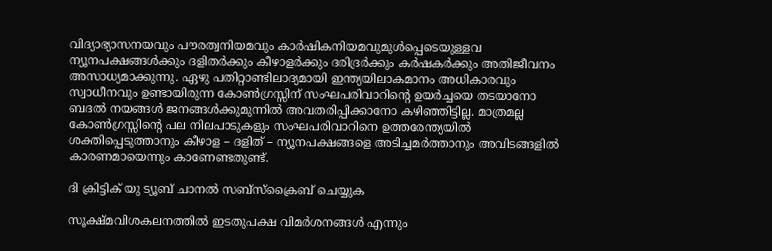വിദ്യാഭ്യാസനയവും പൗരത്വനിയമവും കാര്‍ഷികനിയമവുമുള്‍പ്പെടെയുള്ളവ ന്യൂനപക്ഷങ്ങള്‍ക്കും ദളിതര്‍ക്കും കീഴാളര്‍ക്കും ദരിദ്രര്‍ക്കും കര്‍ഷകര്‍ക്കും അതിജീവനം അസാധ്യമാക്കുന്നു. ഏഴു പതിറ്റാണ്ടിലാദ്യമായി ഇന്ത്യയിലാകമാനം അധികാരവും സ്വാധീനവും ഉണ്ടായിരുന്ന കോണ്‍ഗ്രസ്സിന് സംഘപരിവാറിന്റെ ഉയര്‍ച്ചയെ തടയാനോ ബദല്‍ നയങ്ങള്‍ ജനങ്ങള്‍ക്കുമുന്നില്‍ അവതരിപ്പിക്കാനോ കഴിഞ്ഞിട്ടില്ല. മാത്രമല്ല കോണ്‍ഗ്രസ്സിന്റെ പല നിലപാടുകളും സംഘപരിവാറിനെ ഉത്തരേന്ത്യയില്‍ ശക്തിപ്പെടുത്താനും കീഴാള – ദളിത് – ന്യൂനപക്ഷങ്ങളെ അടിച്ചമര്‍ത്താനും അവിടങ്ങളില്‍ കാരണമായെന്നും കാണേണ്ടതുണ്ട്.

ദി ക്രിട്ടിക് യു ട്യൂബ് ചാനല്‍ സബ്‌സ്‌ക്രൈബ് ചെയ്യുക

സൂക്ഷ്മവിശകലനത്തില്‍ ഇടതുപക്ഷ വിമര്‍ശനങ്ങള്‍ എന്നും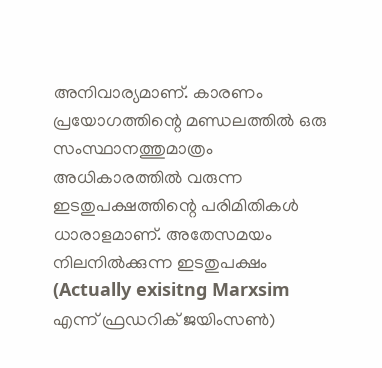അനിവാര്യമാണ്. കാരണം പ്രയോഗത്തിന്റെ മണ്ഡലത്തില്‍ ഒരു സംസ്ഥാനത്തുമാത്രം അധികാരത്തില്‍ വരുന്ന ഇടതുപക്ഷത്തിന്റെ പരിമിതികള്‍ ധാരാളമാണ്. അതേസമയം നിലനില്‍ക്കുന്ന ഇടതുപക്ഷം (Actually exisitng Marxsim എന്ന് ഫ്രഡറിക് ജയിംസണ്‍)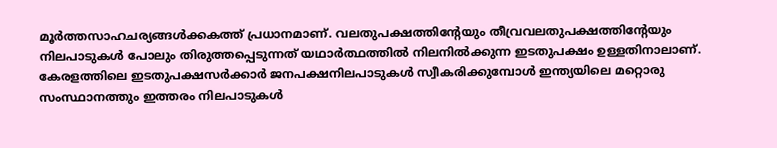മൂര്‍ത്തസാഹചര്യങ്ങള്‍ക്കകത്ത് പ്രധാനമാണ്. വലതുപക്ഷത്തിന്റേയും തീവ്രവലതുപക്ഷത്തിന്റേയും നിലപാടുകള്‍ പോലും തിരുത്തപ്പെടുന്നത് യഥാര്‍ത്ഥത്തില്‍ നിലനില്‍ക്കുന്ന ഇടതുപക്ഷം ഉള്ളതിനാലാണ്. കേരളത്തിലെ ഇടതുപക്ഷസര്‍ക്കാര്‍ ജനപക്ഷനിലപാടുകള്‍ സ്വീകരിക്കുമ്പോള്‍ ഇന്ത്യയിലെ മറ്റൊരു സംസ്ഥാനത്തും ഇത്തരം നിലപാടുകള്‍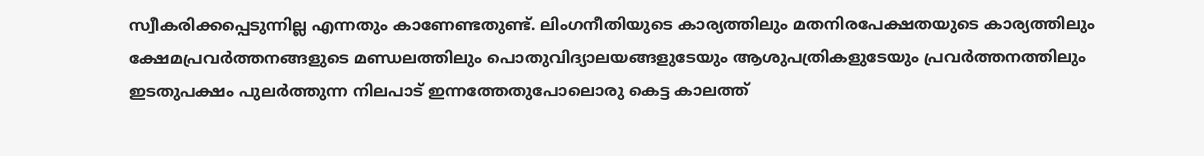സ്വീകരിക്കപ്പെടുന്നില്ല എന്നതും കാണേണ്ടതുണ്ട്. ലിംഗനീതിയുടെ കാര്യത്തിലും മതനിരപേക്ഷതയുടെ കാര്യത്തിലും ക്ഷേമപ്രവര്‍ത്തനങ്ങളുടെ മണ്ഡലത്തിലും പൊതുവിദ്യാലയങ്ങളുടേയും ആശുപത്രികളുടേയും പ്രവര്‍ത്തനത്തിലും ഇടതുപക്ഷം പുലര്‍ത്തുന്ന നിലപാട് ഇന്നത്തേതുപോലൊരു കെട്ട കാലത്ത്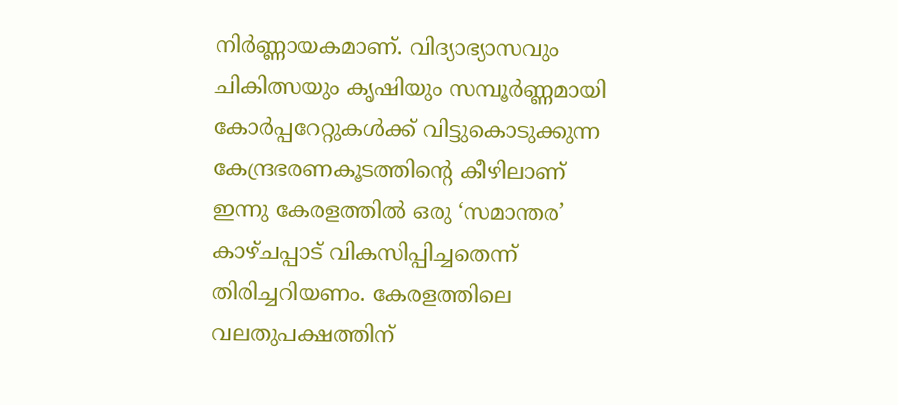നിര്‍ണ്ണായകമാണ്. വിദ്യാഭ്യാസവും ചികിത്സയും കൃഷിയും സമ്പൂര്‍ണ്ണമായി കോര്‍പ്പറേറ്റുകള്‍ക്ക് വിട്ടുകൊടുക്കുന്ന കേന്ദ്രഭരണകൂടത്തിന്റെ കീഴിലാണ് ഇന്നു കേരളത്തില്‍ ഒരു ‘സമാന്തര’ കാഴ്ചപ്പാട് വികസിപ്പിച്ചതെന്ന് തിരിച്ചറിയണം. കേരളത്തിലെ വലതുപക്ഷത്തിന്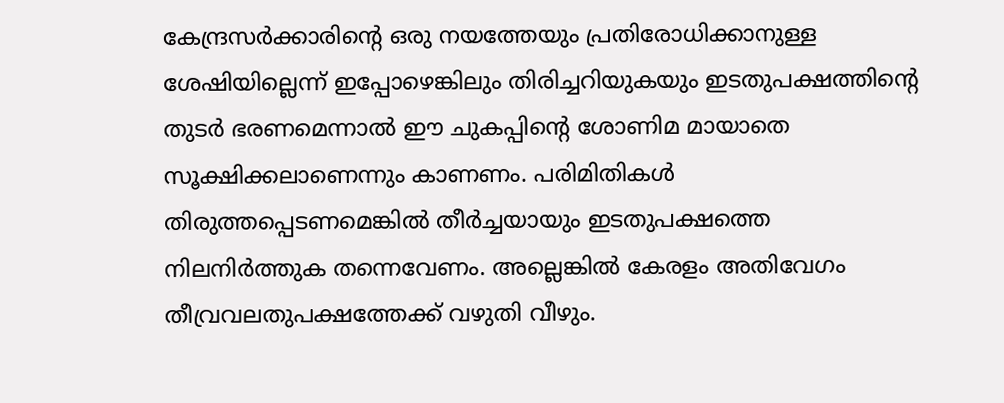കേന്ദ്രസര്‍ക്കാരിന്റെ ഒരു നയത്തേയും പ്രതിരോധിക്കാനുള്ള ശേഷിയില്ലെന്ന് ഇപ്പോഴെങ്കിലും തിരിച്ചറിയുകയും ഇടതുപക്ഷത്തിന്റെ തുടര്‍ ഭരണമെന്നാല്‍ ഈ ചുകപ്പിന്റെ ശോണിമ മായാതെ സൂക്ഷിക്കലാണെന്നും കാണണം. പരിമിതികള്‍ തിരുത്തപ്പെടണമെങ്കില്‍ തീര്‍ച്ചയായും ഇടതുപക്ഷത്തെ നിലനിര്‍ത്തുക തന്നെവേണം. അല്ലെങ്കില്‍ കേരളം അതിവേഗം തീവ്രവലതുപക്ഷത്തേക്ക് വഴുതി വീഴും.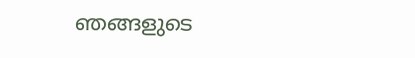ഞങ്ങളുടെ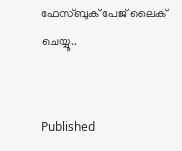ഫേസ്ബുക് പേജ് ലൈക് ചെയ്യൂ..


Published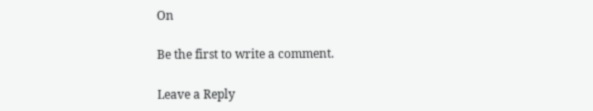On

Be the first to write a comment.

Leave a Reply